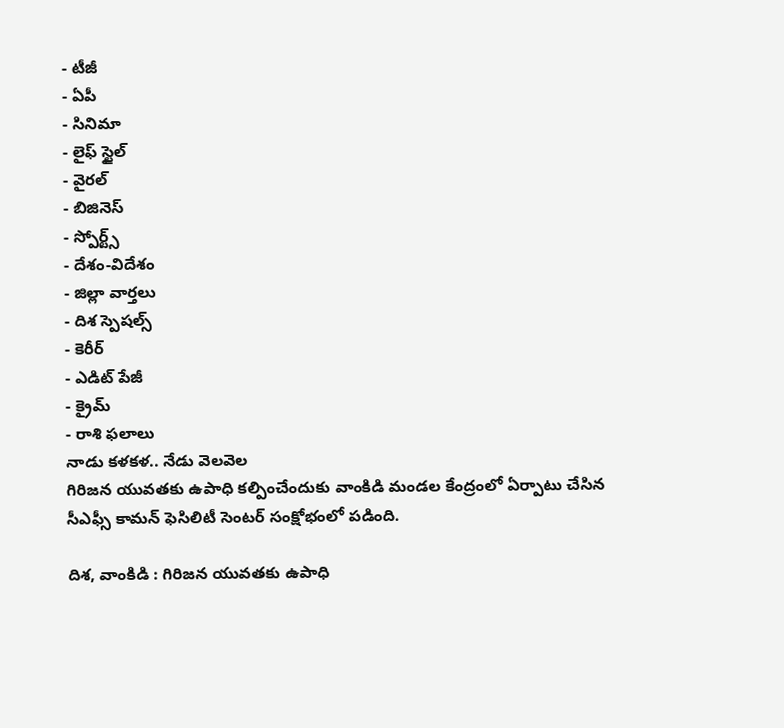- టీజీ
- ఏపీ
- సినిమా
- లైఫ్ స్టైల్
- వైరల్
- బిజినెస్
- స్పోర్ట్స్
- దేశం-విదేశం
- జిల్లా వార్తలు
- దిశ స్పెషల్స్
- కెరీర్
- ఎడిట్ పేజీ
- క్రైమ్
- రాశి ఫలాలు
నాడు కళకళ.. నేడు వెలవెల
గిరిజన యువతకు ఉపాధి కల్పించేందుకు వాంకిడి మండల కేంద్రంలో ఏర్పాటు చేసిన సీఎఫ్సీ కామన్ ఫెసిలిటీ సెంటర్ సంక్షోభంలో పడింది.

దిశ, వాంకిడి : గిరిజన యువతకు ఉపాధి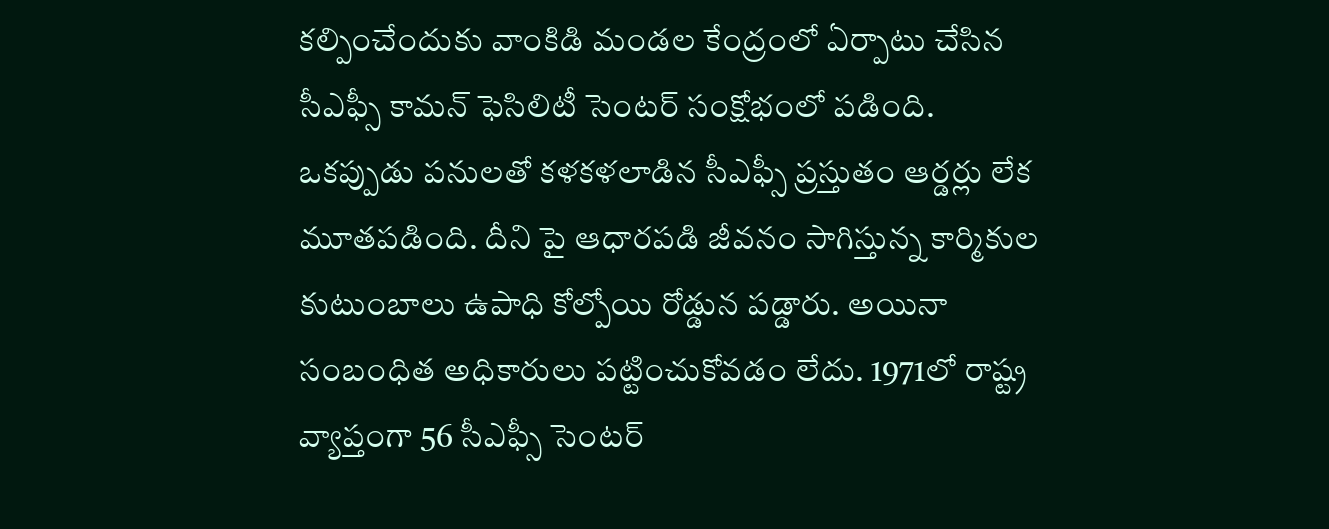కల్పించేందుకు వాంకిడి మండల కేంద్రంలో ఏర్పాటు చేసిన సీఎఫ్సీ కామన్ ఫెసిలిటీ సెంటర్ సంక్షోభంలో పడింది. ఒకప్పుడు పనులతో కళకళలాడిన సీఎఫ్సీ ప్రస్తుతం ఆర్డర్లు లేక మూతపడింది. దీని పై ఆధారపడి జీవనం సాగిస్తున్న కార్మికుల కుటుంబాలు ఉపాధి కోల్పోయి రోడ్డున పడ్డారు. అయినా సంబంధిత అధికారులు పట్టించుకోవడం లేదు. 1971లో రాష్ట్ర వ్యాప్తంగా 56 సీఎఫ్సీ సెంటర్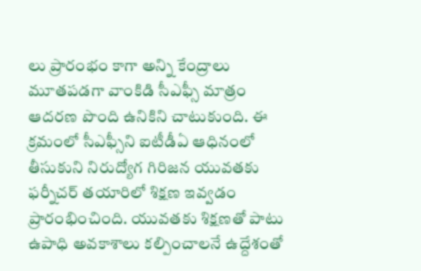లు ప్రారంభం కాగా అన్ని కేంద్రాలు మూతపడగా వాంకిడి సీఎఫ్సీ మాత్రం ఆదరణ పొంది ఉనికిని చాటుకుంది. ఈ క్రమంలో సీఎఫ్సీని ఐటీడీఏ ఆధినంలో తీసుకుని నిరుద్యోగ గిరిజన యువతకు ఫర్నీచర్ తయారిలో శిక్షణ ఇవ్వడం ప్రారంభించింది. యువతకు శిక్షణతో పాటు ఉపాధి అవకాశాలు కల్పించాలనే ఉద్దేశంతో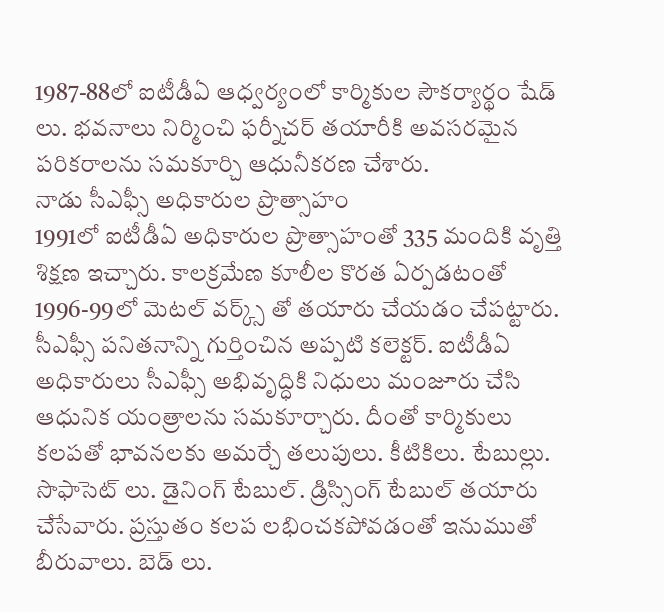1987-88లో ఐటీడీఏ ఆధ్వర్యంలో కార్మికుల సౌకర్యార్థం షేడ్ లు. భవనాలు నిర్మించి ఫర్నీచర్ తయారీకి అవసరమైన పరికరాలను సమకూర్చి ఆధునీకరణ చేశారు.
నాడు సీఎఫ్సీ అధికారుల ప్రొత్సాహం
1991లో ఐటీడీఏ అధికారుల ప్రొత్సాహంతో 335 మందికి వృత్తి శిక్షణ ఇచ్చారు. కాలక్రమేణ కూలీల కొరత ఏర్పడటంతో 1996-99లో మెటల్ వర్క్స్ తో తయారు చేయడం చేపట్టారు. సీఎఫ్సీ పనితనాన్ని గుర్తించిన అప్పటి కలెక్టర్. ఐటీడీఏ అధికారులు సీఎఫ్సీ అభివృద్ధికి నిధులు మంజూరు చేసి ఆధునిక యంత్రాలను సమకూర్చారు. దీంతో కార్మికులు కలపతో భావనలకు అమర్చే తలుపులు. కీటికిలు. టేబుల్లు. సొఫాసెట్ లు. డైనింగ్ టేబుల్. డ్రిస్సింగ్ టేబుల్ తయారు చేసేవారు. ప్రస్తుతం కలప లభించకపోవడంతో ఇనుముతో బీరువాలు. బెడ్ లు.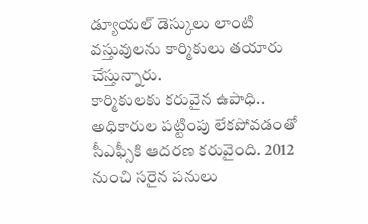డ్యూయల్ డెస్కులు లాంటి వస్తువులను కార్మికులు తయారు చేస్తున్నారు.
కార్మికులకు కరువైన ఉపాధి..
అధికారుల పట్టింపు లేకపోవడంతో సీఎఫ్సీకి ఆదరణ కరువైంది. 2012 నుంచి సరైన పనులు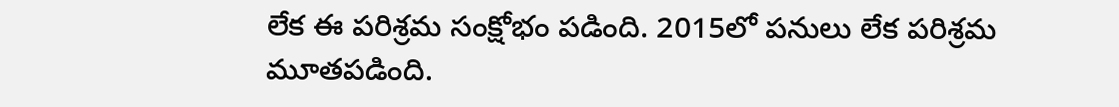లేక ఈ పరిశ్రమ సంక్షోభం పడింది. 2015లో పనులు లేక పరిశ్రమ మూతపడింది.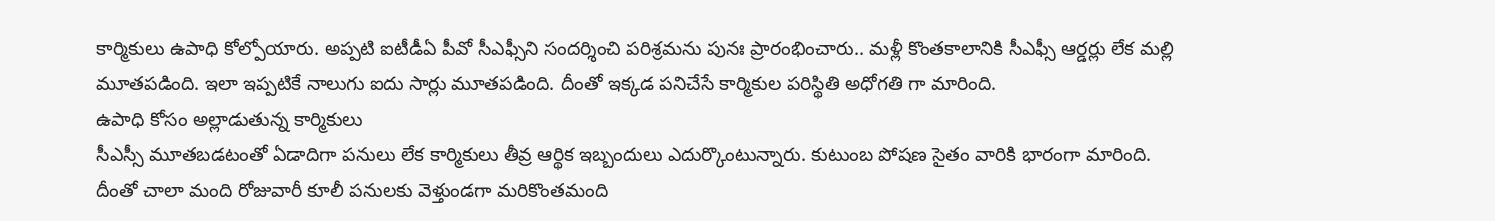కార్మికులు ఉపాధి కోల్పోయారు. అప్పటి ఐటీడీఏ పీవో సీఎఫ్సీని సందర్శించి పరిశ్రమను పునః ప్రారంభించారు.. మళ్లీ కొంతకాలానికి సీఎఫ్సీ ఆర్డర్లు లేక మల్లి మూతపడింది. ఇలా ఇప్పటికే నాలుగు ఐదు సార్లు మూతపడింది. దీంతో ఇక్కడ పనిచేసే కార్మికుల పరిస్థితి అధోగతి గా మారింది.
ఉపాధి కోసం అల్లాడుతున్న కార్మికులు
సీఎస్సీ మూతబడటంతో ఏడాదిగా పనులు లేక కార్మికులు తీవ్ర ఆర్థిక ఇబ్బందులు ఎదుర్కొంటున్నారు. కుటుంబ పోషణ సైతం వారికి భారంగా మారింది. దీంతో చాలా మంది రోజువారీ కూలీ పనులకు వెళ్తుండగా మరికొంతమంది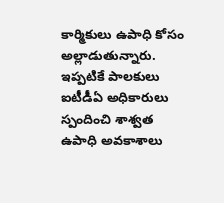కార్మికులు ఉపాధి కోసం అల్లాడుతున్నారు. ఇప్పటికే పాలకులు ఐటీడీఏ అధికారులు స్పందించి శాశ్వత ఉపాధి అవకాశాలు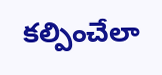కల్పించేలా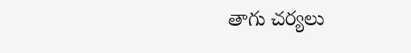తాగు చర్యలు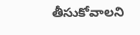తీసుకోవాలని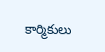కార్మికులు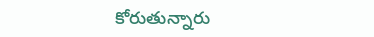కోరుతున్నారు